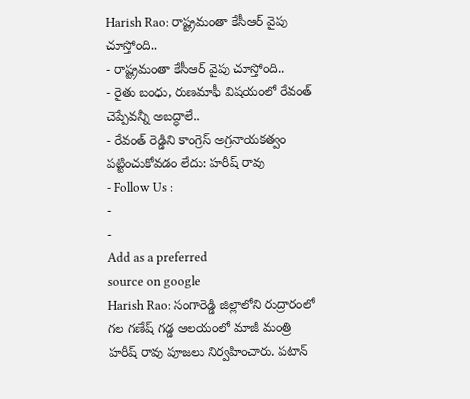Harish Rao: రాష్ట్రమంతా కేసీఆర్ వైపు చూస్తోంది..
- రాష్ట్రమంతా కేసీఆర్ వైపు చూస్తోంది..
- రైతు బంధు, రుణమాఫీ విషయంలో రేవంత్ చెప్పేవన్నీ అబద్ధాలే..
- రేవంత్ రెడ్డిని కాంగ్రెస్ అగ్రనాయకత్వం పట్టించుకోవడం లేదు: హరీష్ రావు
- Follow Us :
-
-
Add as a preferred
source on google
Harish Rao: సంగారెడ్డి జిల్లాలోని రుద్రారంలో గల గణేష్ గడ్డ ఆలయంలో మాజీ మంత్రి హరీష్ రావు పూజలు నిర్వహించారు. పటాన్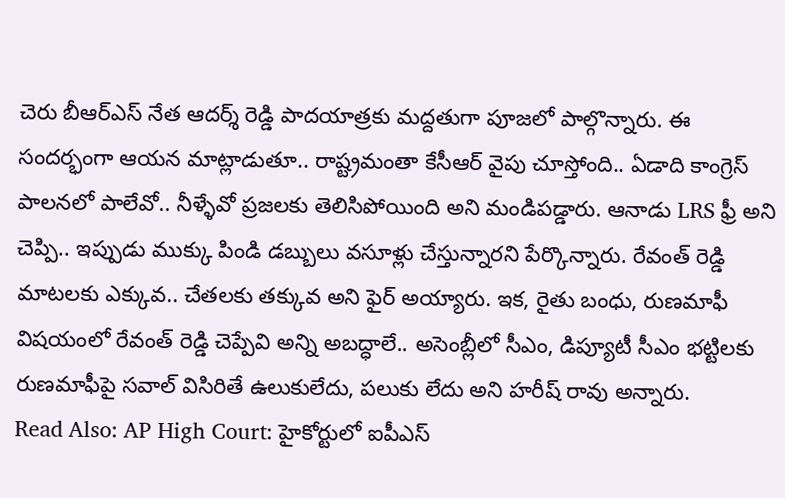చెరు బీఆర్ఎస్ నేత ఆదర్శ్ రెడ్డి పాదయాత్రకు మద్దతుగా పూజలో పాల్గొన్నారు. ఈ సందర్భంగా ఆయన మాట్లాడుతూ.. రాష్ట్రమంతా కేసీఆర్ వైపు చూస్తోంది.. ఏడాది కాంగ్రెస్ పాలనలో పాలేవో.. నీళ్ళేవో ప్రజలకు తెలిసిపోయింది అని మండిపడ్డారు. ఆనాడు LRS ఫ్రీ అని చెప్పి.. ఇప్పుడు ముక్కు పిండి డబ్బులు వసూళ్లు చేస్తున్నారని పేర్కొన్నారు. రేవంత్ రెడ్డి మాటలకు ఎక్కువ.. చేతలకు తక్కువ అని ఫైర్ అయ్యారు. ఇక, రైతు బంధు, రుణమాఫీ విషయంలో రేవంత్ రెడ్డి చెప్పేవి అన్ని అబద్ధాలే.. అసెంబ్లీలో సీఎం, డిప్యూటీ సీఎం భట్టిలకు రుణమాఫీపై సవాల్ విసిరితే ఉలుకులేదు, పలుకు లేదు అని హరీష్ రావు అన్నారు.
Read Also: AP High Court: హైకోర్టులో ఐపీఎస్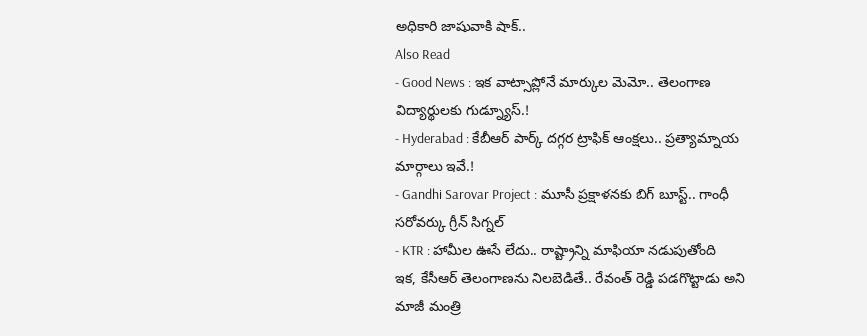అధికారి జాషువాకి షాక్..
Also Read
- Good News : ఇక వాట్సాప్లోనే మార్కుల మెమో.. తెలంగాణ విద్యార్థులకు గుడ్న్యూస్.!
- Hyderabad : కేబీఆర్ పార్క్ దగ్గర ట్రాఫిక్ ఆంక్షలు.. ప్రత్యామ్నాయ మార్గాలు ఇవే.!
- Gandhi Sarovar Project : మూసీ ప్రక్షాళనకు బిగ్ బూస్ట్.. గాంధీ సరోవర్కు గ్రీన్ సిగ్నల్
- KTR : హామీల ఊసే లేదు.. రాష్ట్రాన్ని మాఫియా నడుపుతోంది
ఇక, కేసీఆర్ తెలంగాణను నిలబెడితే.. రేవంత్ రెడ్డి పడగొట్టాడు అని మాజీ మంత్రి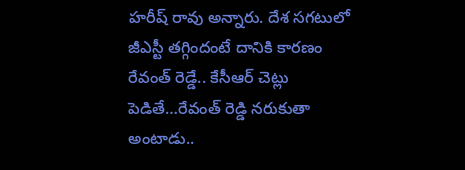హరీష్ రావు అన్నారు. దేశ సగటులో జీఎస్టీ తగ్గిందంటే దానికి కారణం రేవంత్ రెడ్డే.. కేసీఆర్ చెట్లు పెడితే…రేవంత్ రెడ్డి నరుకుతా అంటాడు..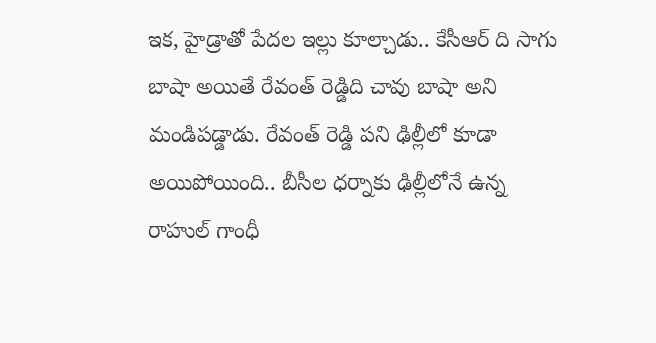ఇక, హైడ్రాతో పేదల ఇల్లు కూల్చాడు.. కేసీఆర్ ది సాగు బాషా అయితే రేవంత్ రెడ్డిది చావు బాషా అని మండిపడ్డాడు. రేవంత్ రెడ్డి పని ఢిల్లీలో కూడా అయిపోయింది.. బీసీల ధర్నాకు ఢిల్లీలోనే ఉన్న రాహుల్ గాంధీ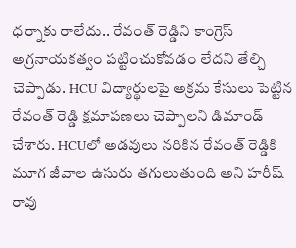ధర్నాకు రాలేదు.. రేవంత్ రెడ్డిని కాంగ్రెస్ అగ్రనాయకత్వం పట్టించుకోవడం లేదని తేల్చి చెప్పాడు. HCU విద్యార్థులపై అక్రమ కేసులు పెట్టిన రేవంత్ రెడ్డి క్షమాపణలు చెప్పాలని డిమాండ్ చేశారు. HCUలో అడవులు నరికిన రేవంత్ రెడ్డికి మూగ జీవాల ఉసురు తగులుతుంది అని హరీష్ రావు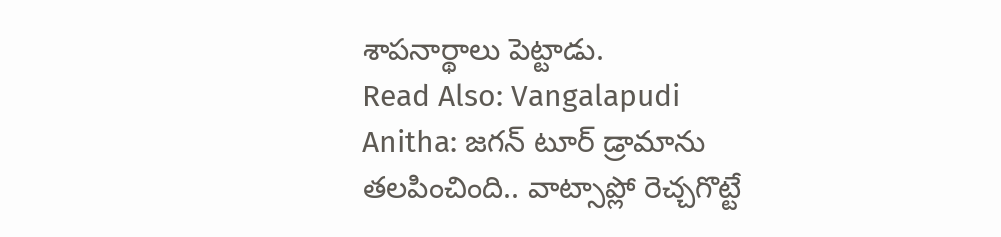శాపనార్థాలు పెట్టాడు.
Read Also: Vangalapudi Anitha: జగన్ టూర్ డ్రామాను తలపించింది.. వాట్సాప్లో రెచ్చగొట్టే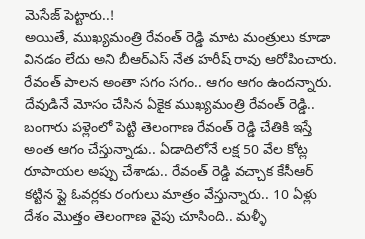మెసేజ్ పెట్టారు..!
అయితే, ముఖ్యమంత్రి రేవంత్ రెడ్డి మాట మంత్రులు కూడా వినడం లేదు అని బీఆర్ఎస్ నేత హరీష్ రావు ఆరోపించారు. రేవంత్ పాలన అంతా సగం సగం.. ఆగం ఆగం ఉందన్నారు. దేవుడినే మోసం చేసిన ఏకైక ముఖ్యమంత్రి రేవంత్ రెడ్డి.. బంగారు పళ్లెంలో పెట్టి తెలంగాణ రేవంత్ రెడ్డి చేతికి ఇస్తే అంత ఆగం చేస్తున్నాడు.. ఏడాదిలోనే లక్ష 50 వేల కోట్ల రూపాయల అప్పు చేశాడు.. రేవంత్ రెడ్డి వచ్చాక కేసీఆర్ కట్టిన ఫ్లై ఓవర్లకు రంగులు మాత్రం వేస్తున్నారు.. 10 ఏళ్లు దేశం మొత్తం తెలంగాణ వైపు చూసింది.. మళ్ళీ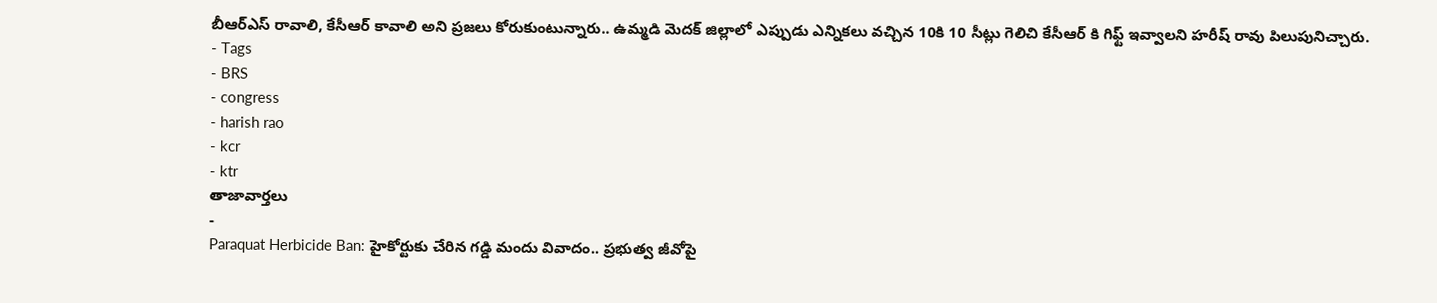బీఆర్ఎస్ రావాలి, కేసీఆర్ కావాలి అని ప్రజలు కోరుకుంటున్నారు.. ఉమ్మడి మెదక్ జిల్లాలో ఎప్పుడు ఎన్నికలు వచ్చిన 10కి 10 సీట్లు గెలిచి కేసీఆర్ కి గిఫ్ట్ ఇవ్వాలని హరీష్ రావు పిలుపునిచ్చారు.
- Tags
- BRS
- congress
- harish rao
- kcr
- ktr
తాజావార్తలు
-
Paraquat Herbicide Ban: హైకోర్టుకు చేరిన గడ్డి మందు వివాదం.. ప్రభుత్వ జీవోపై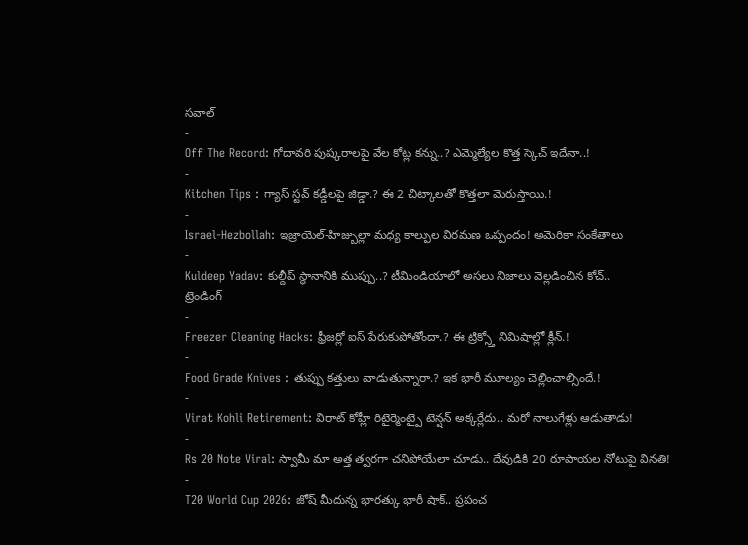సవాల్
-
Off The Record: గోదావరి పుష్కరాలపై వేల కోట్ల కన్ను..? ఎమ్మెల్యేల కొత్త స్కెచ్ ఇదేనా..!
-
Kitchen Tips : గ్యాస్ స్టవ్ కడ్డీలపై జిడ్డా.? ఈ 2 చిట్కాలతో కొత్తలా మెరుస్తాయి.!
-
Israel-Hezbollah: ఇజ్రాయెల్-హిజ్బుల్లా మధ్య కాల్పుల విరమణ ఒప్పందం! అమెరికా సంకేతాలు
-
Kuldeep Yadav: కుల్దీప్ స్థానానికి ముప్పు..? టీమిండియాలో అసలు నిజాలు వెల్లడించిన కోచ్..
ట్రెండింగ్
-
Freezer Cleaning Hacks: ఫ్రీజర్లో ఐస్ పేరుకుపోతోందా.? ఈ ట్రిక్స్తో నిమిషాల్లో క్లీన్.!
-
Food Grade Knives : తుప్పు కత్తులు వాడుతున్నారా.? ఇక భారీ మూల్యం చెల్లించాల్సిందే.!
-
Virat Kohli Retirement: విరాట్ కోహ్లీ రిటైర్మెంట్పై టెన్షన్ అక్కర్లేదు.. మరో నాలుగేళ్లు ఆడుతాడు!
-
Rs 20 Note Viral: స్వామీ మా అత్త త్వరగా చనిపోయేలా చూడు.. దేవుడికి 20 రూపాయల నోటుపై వినతి!
-
T20 World Cup 2026: జోష్ మీదున్న భారత్కు భారీ షాక్.. ప్రపంచ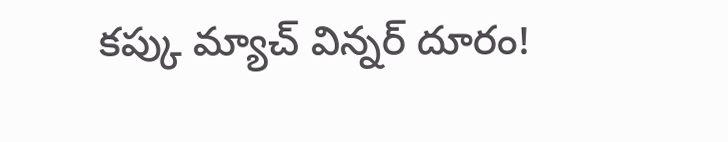కప్కు మ్యాచ్ విన్నర్ దూరం!